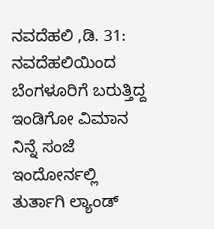ನವದೆಹಲಿ ,ಡಿ. 31: ನವದೆಹಲಿಯಿಂದ ಬೆಂಗಳೂರಿಗೆ ಬರುತ್ತಿದ್ದ ಇಂಡಿಗೋ ವಿಮಾನ ನಿನ್ನೆ ಸಂಜೆ ಇಂದೋರ್ನಲ್ಲಿ ತುರ್ತಾಗಿ ಲ್ಯಾಂಡ್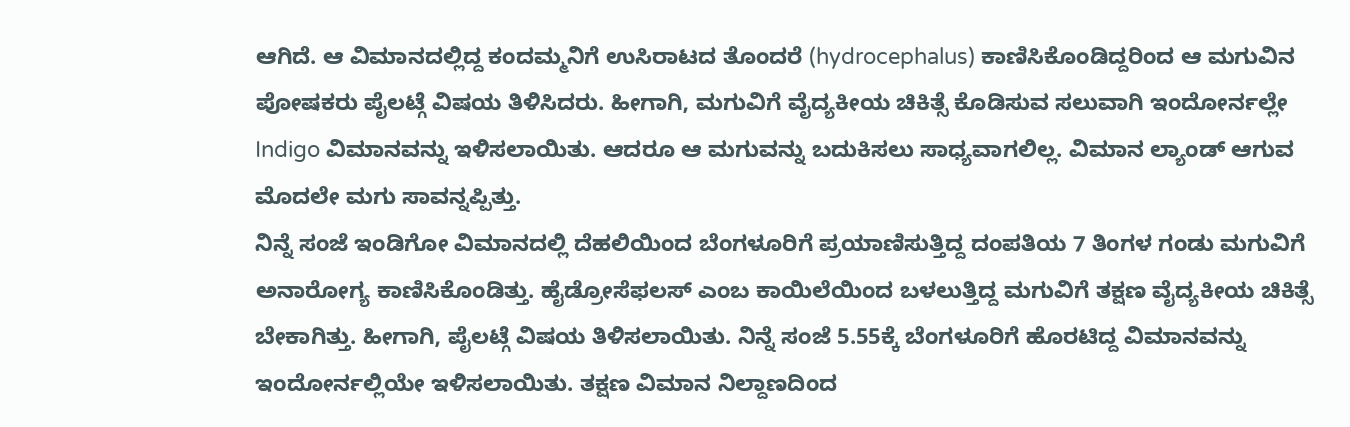ಆಗಿದೆ. ಆ ವಿಮಾನದಲ್ಲಿದ್ದ ಕಂದಮ್ಮನಿಗೆ ಉಸಿರಾಟದ ತೊಂದರೆ (hydrocephalus) ಕಾಣಿಸಿಕೊಂಡಿದ್ದರಿಂದ ಆ ಮಗುವಿನ ಪೋಷಕರು ಪೈಲಟ್ಗೆ ವಿಷಯ ತಿಳಿಸಿದರು. ಹೀಗಾಗಿ, ಮಗುವಿಗೆ ವೈದ್ಯಕೀಯ ಚಿಕಿತ್ಸೆ ಕೊಡಿಸುವ ಸಲುವಾಗಿ ಇಂದೋರ್ನಲ್ಲೇ Indigo ವಿಮಾನವನ್ನು ಇಳಿಸಲಾಯಿತು. ಆದರೂ ಆ ಮಗುವನ್ನು ಬದುಕಿಸಲು ಸಾಧ್ಯವಾಗಲಿಲ್ಲ. ವಿಮಾನ ಲ್ಯಾಂಡ್ ಆಗುವ ಮೊದಲೇ ಮಗು ಸಾವನ್ನಪ್ಪಿತ್ತು.
ನಿನ್ನೆ ಸಂಜೆ ಇಂಡಿಗೋ ವಿಮಾನದಲ್ಲಿ ದೆಹಲಿಯಿಂದ ಬೆಂಗಳೂರಿಗೆ ಪ್ರಯಾಣಿಸುತ್ತಿದ್ದ ದಂಪತಿಯ 7 ತಿಂಗಳ ಗಂಡು ಮಗುವಿಗೆ ಅನಾರೋಗ್ಯ ಕಾಣಿಸಿಕೊಂಡಿತ್ತು. ಹೈಡ್ರೋಸೆಫಲಸ್ ಎಂಬ ಕಾಯಿಲೆಯಿಂದ ಬಳಲುತ್ತಿದ್ದ ಮಗುವಿಗೆ ತಕ್ಷಣ ವೈದ್ಯಕೀಯ ಚಿಕಿತ್ಸೆ ಬೇಕಾಗಿತ್ತು. ಹೀಗಾಗಿ, ಪೈಲಟ್ಗೆ ವಿಷಯ ತಿಳಿಸಲಾಯಿತು. ನಿನ್ನೆ ಸಂಜೆ 5.55ಕ್ಕೆ ಬೆಂಗಳೂರಿಗೆ ಹೊರಟಿದ್ದ ವಿಮಾನವನ್ನು ಇಂದೋರ್ನಲ್ಲಿಯೇ ಇಳಿಸಲಾಯಿತು. ತಕ್ಷಣ ವಿಮಾನ ನಿಲ್ದಾಣದಿಂದ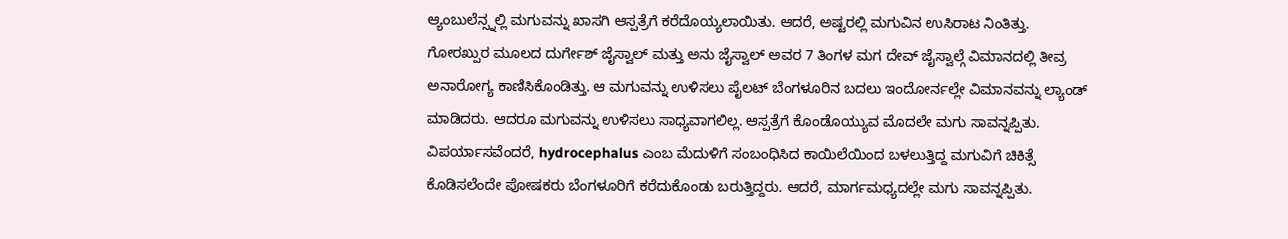ಆ್ಯಂಬುಲೆನ್ಸ್ನಲ್ಲಿ ಮಗುವನ್ನು ಖಾಸಗಿ ಆಸ್ಪತ್ರೆಗೆ ಕರೆದೊಯ್ಯಲಾಯಿತು. ಆದರೆ, ಅಷ್ಟರಲ್ಲಿ ಮಗುವಿನ ಉಸಿರಾಟ ನಿಂತಿತ್ತು.
ಗೋರಖ್ಪುರ ಮೂಲದ ದುರ್ಗೇಶ್ ಜೈಸ್ವಾಲ್ ಮತ್ತು ಅನು ಜೈಸ್ವಾಲ್ ಅವರ 7 ತಿಂಗಳ ಮಗ ದೇವ್ ಜೈಸ್ವಾಲ್ಗೆ ವಿಮಾನದಲ್ಲಿ ತೀವ್ರ ಅನಾರೋಗ್ಯ ಕಾಣಿಸಿಕೊಂಡಿತ್ತು. ಆ ಮಗುವನ್ನು ಉಳಿಸಲು ಪೈಲಟ್ ಬೆಂಗಳೂರಿನ ಬದಲು ಇಂದೋರ್ನಲ್ಲೇ ವಿಮಾನವನ್ನು ಲ್ಯಾಂಡ್ ಮಾಡಿದರು. ಆದರೂ ಮಗುವನ್ನು ಉಳಿಸಲು ಸಾಧ್ಯವಾಗಲಿಲ್ಲ. ಆಸ್ಪತ್ರೆಗೆ ಕೊಂಡೊಯ್ಯುವ ಮೊದಲೇ ಮಗು ಸಾವನ್ನಪ್ಪಿತು.
ವಿಪರ್ಯಾಸವೆಂದರೆ, hydrocephalus ಎಂಬ ಮೆದುಳಿಗೆ ಸಂಬಂಧಿಸಿದ ಕಾಯಿಲೆಯಿಂದ ಬಳಲುತ್ತಿದ್ದ ಮಗುವಿಗೆ ಚಿಕಿತ್ಸೆ ಕೊಡಿಸಲೆಂದೇ ಪೋಷಕರು ಬೆಂಗಳೂರಿಗೆ ಕರೆದುಕೊಂಡು ಬರುತ್ತಿದ್ದರು. ಆದರೆ, ಮಾರ್ಗಮಧ್ಯದಲ್ಲೇ ಮಗು ಸಾವನ್ನಪ್ಪಿತು.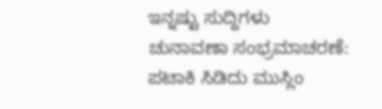ಇನ್ನಷ್ಟು ಸುದ್ದಿಗಳು
ಚುನಾವಣಾ ಸಂಭ್ರಮಾಚರಣೆ: ಪಟಾಕಿ ಸಿಡಿದು ಮುಸ್ಲಿಂ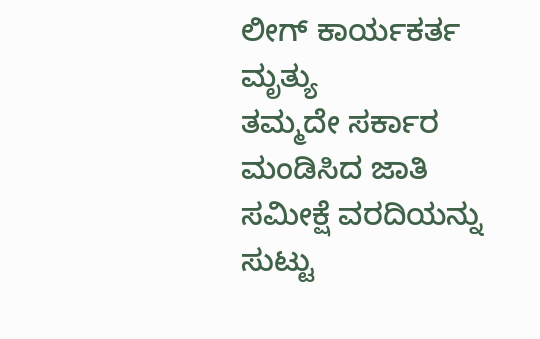ಲೀಗ್ ಕಾರ್ಯಕರ್ತ ಮೃತ್ಯು
ತಮ್ಮದೇ ಸರ್ಕಾರ ಮಂಡಿಸಿದ ಜಾತಿ ಸಮೀಕ್ಷೆ ವರದಿಯನ್ನು ಸುಟ್ಟು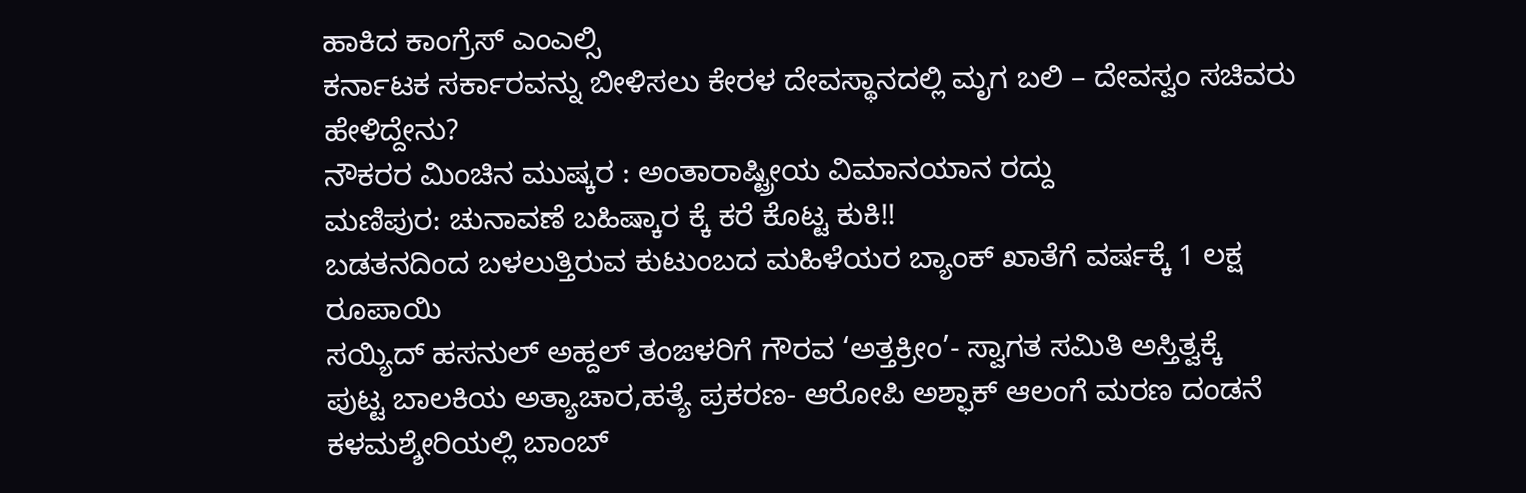ಹಾಕಿದ ಕಾಂಗ್ರೆಸ್ ಎಂಎಲ್ಸಿ
ಕರ್ನಾಟಕ ಸರ್ಕಾರವನ್ನು ಬೀಳಿಸಲು ಕೇರಳ ದೇವಸ್ಥಾನದಲ್ಲಿ ಮೃಗ ಬಲಿ – ದೇವಸ್ವಂ ಸಚಿವರು ಹೇಳಿದ್ದೇನು?
ನೌಕರರ ಮಿಂಚಿನ ಮುಷ್ಕರ : ಅಂತಾರಾಷ್ಟ್ರೀಯ ವಿಮಾನಯಾನ ರದ್ದು
ಮಣಿಪುರ: ಚುನಾವಣೆ ಬಹಿಷ್ಕಾರ ಕ್ಕೆ ಕರೆ ಕೊಟ್ಟ ಕುಕಿ!!
ಬಡತನದಿಂದ ಬಳಲುತ್ತಿರುವ ಕುಟುಂಬದ ಮಹಿಳೆಯರ ಬ್ಯಾಂಕ್ ಖಾತೆಗೆ ವರ್ಷಕ್ಕೆ 1 ಲಕ್ಷ ರೂಪಾಯಿ
ಸಯ್ಯಿದ್ ಹಸನುಲ್ ಅಹ್ದಲ್ ತಂಙಳರಿಗೆ ಗೌರವ ‘ಅತ್ತಕ್ರೀಂ’- ಸ್ವಾಗತ ಸಮಿತಿ ಅಸ್ತಿತ್ವಕ್ಕೆ
ಪುಟ್ಟ ಬಾಲಕಿಯ ಅತ್ಯಾಚಾರ,ಹತ್ಯೆ ಪ್ರಕರಣ- ಆರೋಪಿ ಅಶ್ಫಾಕ್ ಆಲಂಗೆ ಮರಣ ದಂಡನೆ
ಕಳಮಶ್ಶೇರಿಯಲ್ಲಿ ಬಾಂಬ್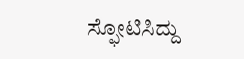ಸ್ಫೋಟಿಸಿದ್ದು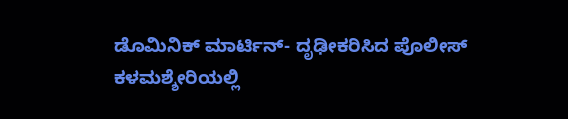ಡೊಮಿನಿಕ್ ಮಾರ್ಟಿನ್- ದೃಢೀಕರಿಸಿದ ಪೊಲೀಸ್
ಕಳಮಶ್ಶೇರಿಯಲ್ಲಿ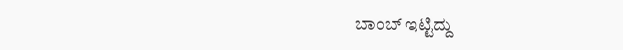ಬಾಂಬ್ ಇಟ್ಟಿದ್ದು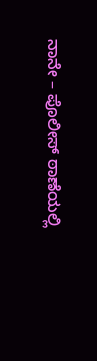ನಾನೇ – ಪೊಲೀಸ್ ಠಾಣೆಯಲ್ಲಿ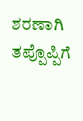ಶರಣಾಗಿ ತಪ್ಪೊಪ್ಪಿಗೆ